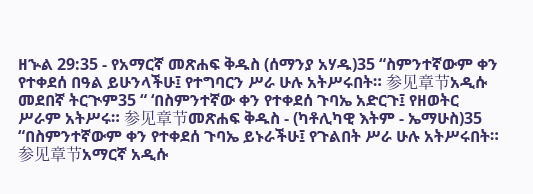ዘኍል 29:35 - የአማርኛ መጽሐፍ ቅዱስ (ሰማንያ አሃዱ)35 “ስምንተኛውም ቀን የተቀደሰ በዓል ይሁንላችሁ፤ የተግባርን ሥራ ሁሉ አትሥሩበት። 参见章节አዲሱ መደበኛ ትርጒም35 “ ‘በስምንተኛው ቀን የተቀደሰ ጉባኤ አድርጉ፤ የዘወትር ሥራም አትሥሩ። 参见章节መጽሐፍ ቅዱስ - (ካቶሊካዊ እትም - ኤማሁስ)35 “በስምንተኛውም ቀን የተቀደሰ ጉባኤ ይኑራችሁ፤ የጉልበት ሥራ ሁሉ አትሥሩበት። 参见章节አማርኛ አዲሱ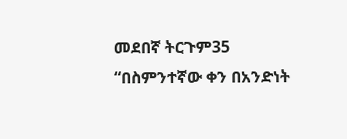መደበኛ ትርጉም35 “በስምንተኛው ቀን በአንድነት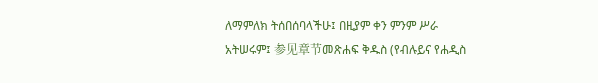ለማምለክ ትሰበሰባላችሁ፤ በዚያም ቀን ምንም ሥራ አትሠሩም፤ 参见章节መጽሐፍ ቅዱስ (የብሉይና የሐዲስ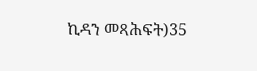ኪዳን መጻሕፍት)35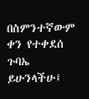በስምንተኛውም ቀን የተቀደሰ ጉባኤ ይሁንላችሁ፤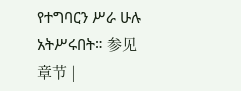የተግባርን ሥራ ሁሉ አትሥሩበት። 参见章节 |